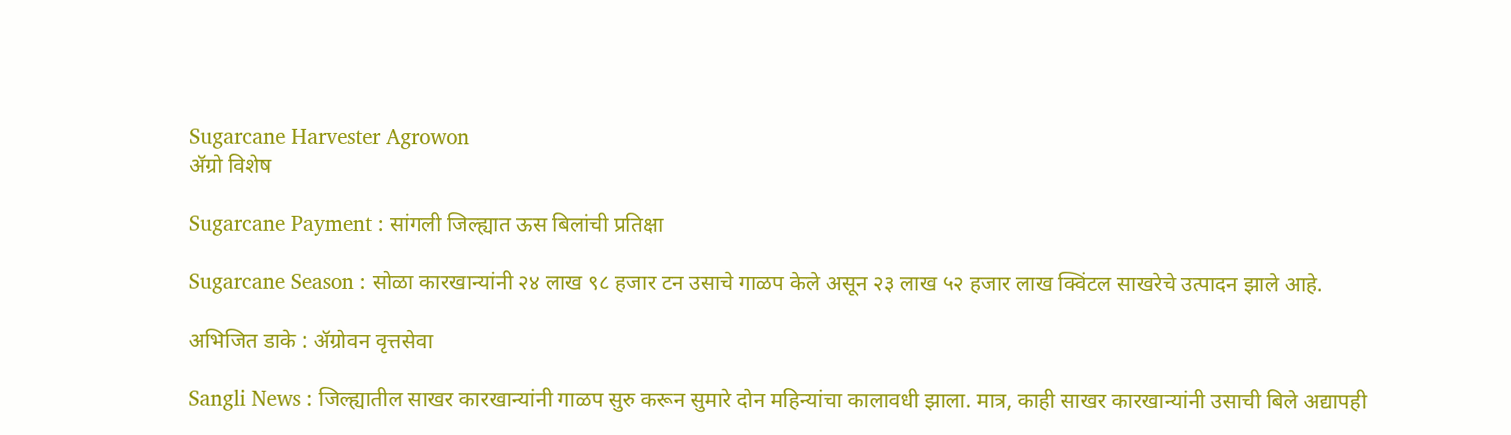Sugarcane Harvester Agrowon
ॲग्रो विशेष

Sugarcane Payment : सांगली जिल्ह्यात ऊस बिलांची प्रतिक्षा

Sugarcane Season : सोळा कारखान्यांनी २४ लाख ९८ हजार टन उसाचे गाळप केले असून २३ लाख ५२ हजार लाख क्विंटल साखरेचे उत्पादन झाले आहे.

अभिजित डाके : ॲग्रोवन वृत्तसेवा

Sangli News : जिल्ह्यातील साखर कारखान्यांनी गाळप सुरु करून सुमारे दोन महिन्यांचा कालावधी झाला. मात्र, काही साखर कारखान्यांनी उसाची बिले अद्यापही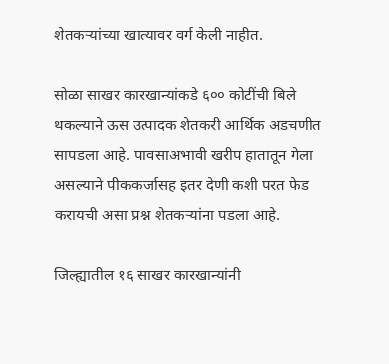शेतकऱ्यांच्या खात्यावर वर्ग केली नाहीत.

सोळा साखर कारखान्यांकडे ६०० कोटींची बिले थकल्याने ऊस उत्पादक शेतकरी आर्थिक अडचणीत सापडला आहे. पावसाअभावी खरीप हातातून गेला असल्याने पीककर्जासह इतर देणी कशी परत फेड करायची असा प्रश्न शेतकऱ्यांना पडला आहे.

जिल्ह्यातील १६ साखर कारखान्यांनी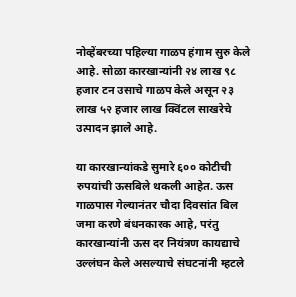नोव्हेंबरच्या पहिल्या गाळप हंगाम सुरु केले आहे. सोळा कारखान्यांनी २४ लाख ९८ हजार टन उसाचे गाळप केले असून २३ लाख ५२ हजार लाख क्विंटल साखरेचे उत्पादन झाले आहे.

या कारखान्यांकडे सुमारे ६०० कोटीची रुपयांची ऊसबिले थकली आहेत. ऊस गाळपास गेल्यानंतर चौदा दिवसांत बिल जमा करणे बंधनकारक आहे, परंतु कारखान्यांनी ऊस दर नियंत्रण कायद्याचे उल्लंघन केले असल्याचे संघटनांनी म्हटले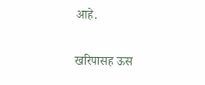आहे.

खरिपासह ऊस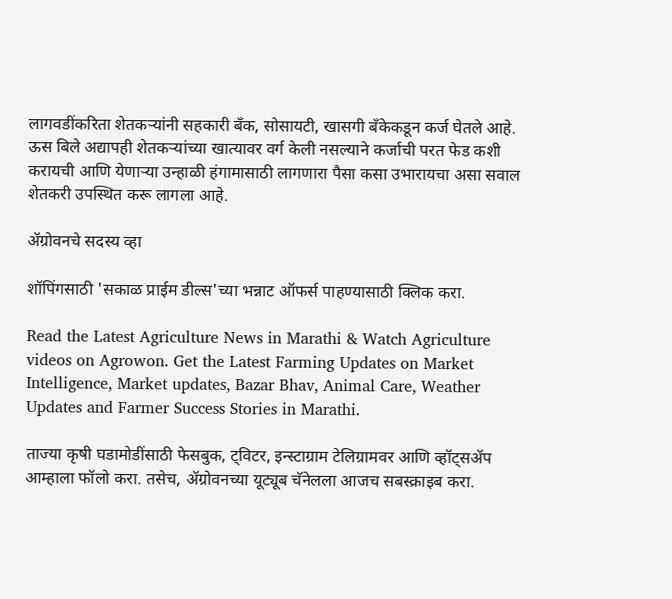लागवडींकरिता शेतकऱ्यांनी सहकारी बॅंक, सोसायटी, खासगी बॅंकेकडून कर्ज घेतले आहे. ऊस बिले अद्यापही शेतकऱ्यांच्या खात्यावर वर्ग केली नसल्याने कर्जाची परत फेड कशी करायची आणि येणाऱ्या उन्हाळी हंगामासाठी लागणारा पैसा कसा उभारायचा असा सवाल शेतकरी उपस्थित करू लागला आहे.

ॲग्रोवनचे सदस्य व्हा

शॉपिंगसाठी 'सकाळ प्राईम डील्स'च्या भन्नाट ऑफर्स पाहण्यासाठी क्लिक करा.

Read the Latest Agriculture News in Marathi & Watch Agriculture videos on Agrowon. Get the Latest Farming Updates on Market Intelligence, Market updates, Bazar Bhav, Animal Care, Weather Updates and Farmer Success Stories in Marathi.

ताज्या कृषी घडामोडींसाठी फेसबुक, ट्विटर, इन्स्टाग्राम टेलिग्रामवर आणि व्हॉट्सॲप आम्हाला फॉलो करा. तसेच, ॲग्रोवनच्या यूट्यूब चॅनेलला आजच सबस्क्राइब करा.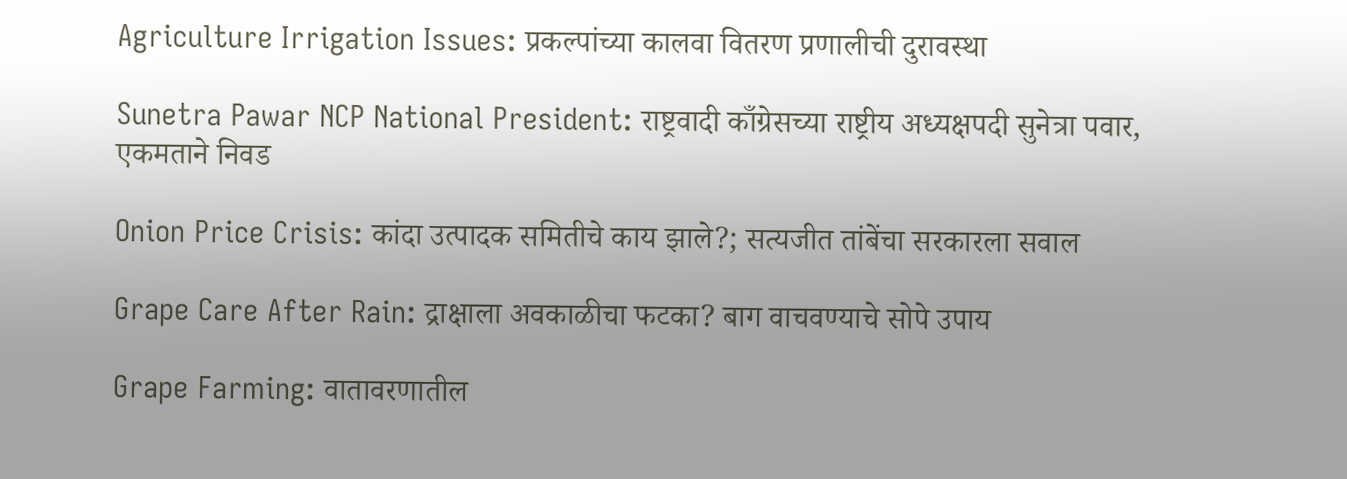Agriculture Irrigation Issues: प्रकल्पांच्या कालवा वितरण प्रणालीची दुरावस्था

Sunetra Pawar NCP National President: राष्ट्रवादी काँग्रेसच्या राष्ट्रीय अध्यक्षपदी सुनेत्रा पवार, एकमताने निवड

Onion Price Crisis: कांदा उत्पादक समितीचे काय झाले?; सत्यजीत तांबेंचा सरकारला सवाल

Grape Care After Rain: द्राक्षाला अवकाळीचा फटका? बाग वाचवण्याचे सोपे उपाय

Grape Farming: वातावरणातील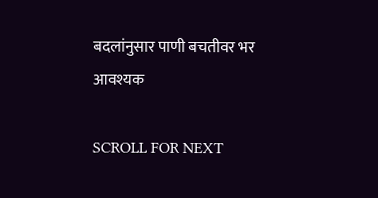बदलांनुसार पाणी बचतीवर भर आवश्यक

SCROLL FOR NEXT